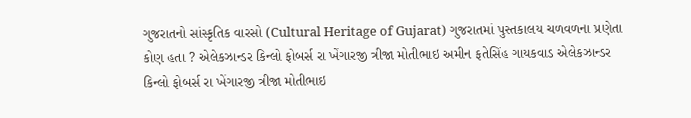ગુજરાતનો સાંસ્કૃતિક વારસો (Cultural Heritage of Gujarat) ગુજરાતમાં પુસ્તકાલય ચળવળના પ્રણેતા કોણ હતા ? એલેકઝાન્ડર કિન્લો ફોબર્સ રા ખેંગારજી ત્રીજા મોતીભાઇ અમીન ફતેસિંહ ગાયકવાડ એલેકઝાન્ડર કિન્લો ફોબર્સ રા ખેંગારજી ત્રીજા મોતીભાઇ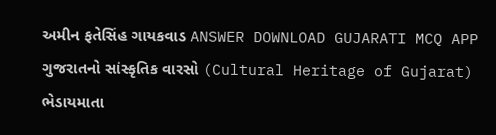અમીન ફતેસિંહ ગાયકવાડ ANSWER DOWNLOAD GUJARATI MCQ APP
ગુજરાતનો સાંસ્કૃતિક વારસો (Cultural Heritage of Gujarat) ભેડાયમાતા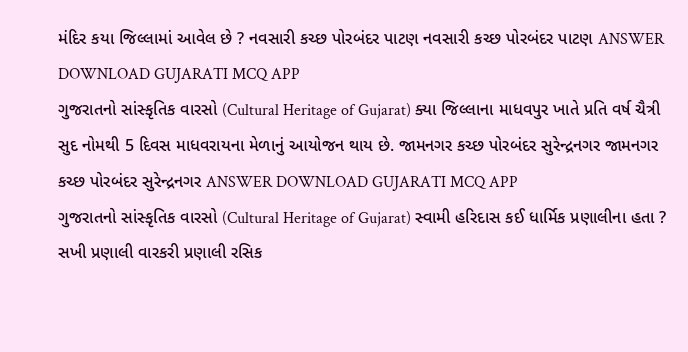મંદિર કયા જિલ્લામાં આવેલ છે ? નવસારી કચ્છ પોરબંદર પાટણ નવસારી કચ્છ પોરબંદર પાટણ ANSWER DOWNLOAD GUJARATI MCQ APP
ગુજરાતનો સાંસ્કૃતિક વારસો (Cultural Heritage of Gujarat) ક્યા જિલ્લાના માધવપુર ખાતે પ્રતિ વર્ષ ચૈત્રી સુદ નોમથી 5 દિવસ માધવરાયના મેળાનું આયોજન થાય છે. જામનગર કચ્છ પોરબંદર સુરેન્દ્રનગર જામનગર કચ્છ પોરબંદર સુરેન્દ્રનગર ANSWER DOWNLOAD GUJARATI MCQ APP
ગુજરાતનો સાંસ્કૃતિક વારસો (Cultural Heritage of Gujarat) સ્વામી હરિદાસ કઈ ધાર્મિક પ્રણાલીના હતા ? સખી પ્રણાલી વારકરી પ્રણાલી રસિક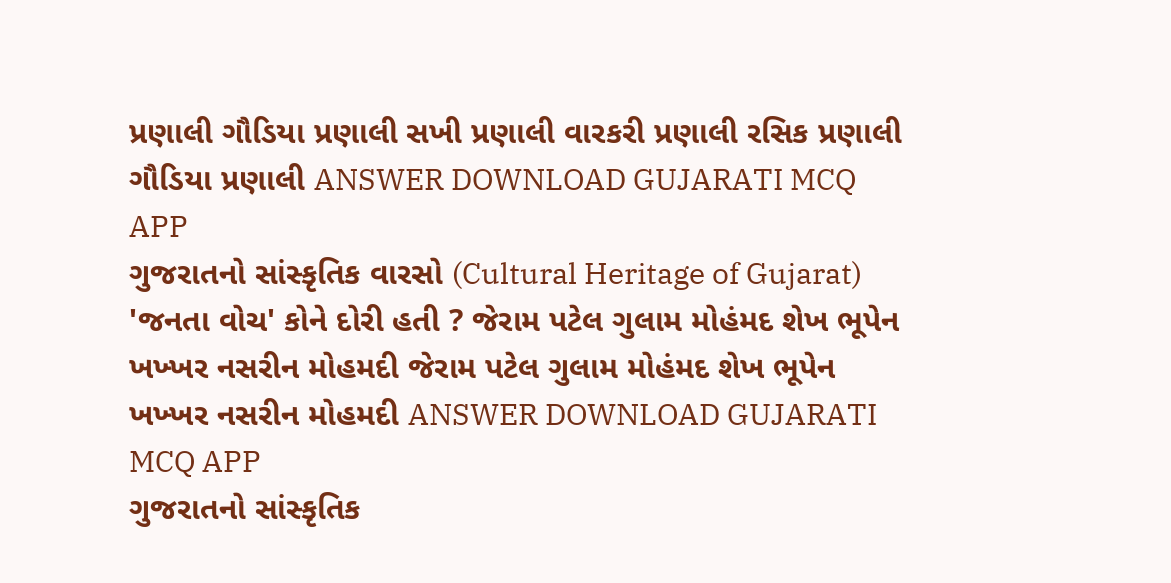પ્રણાલી ગૌડિયા પ્રણાલી સખી પ્રણાલી વારકરી પ્રણાલી રસિક પ્રણાલી ગૌડિયા પ્રણાલી ANSWER DOWNLOAD GUJARATI MCQ APP
ગુજરાતનો સાંસ્કૃતિક વારસો (Cultural Heritage of Gujarat) 'જનતા વોચ' કોને દોરી હતી ? જેરામ પટેલ ગુલામ મોહંમદ શેખ ભૂપેન ખખ્ખર નસરીન મોહમદી જેરામ પટેલ ગુલામ મોહંમદ શેખ ભૂપેન ખખ્ખર નસરીન મોહમદી ANSWER DOWNLOAD GUJARATI MCQ APP
ગુજરાતનો સાંસ્કૃતિક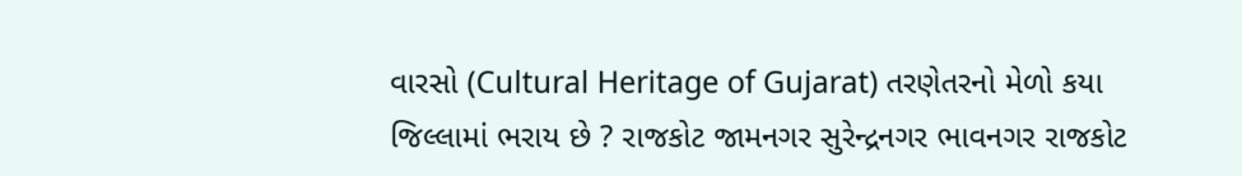વારસો (Cultural Heritage of Gujarat) તરણેતરનો મેળો કયા જિલ્લામાં ભરાય છે ? રાજકોટ જામનગર સુરેન્દ્રનગર ભાવનગર રાજકોટ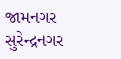જામનગર સુરેન્દ્રનગર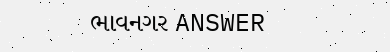ભાવનગર ANSWER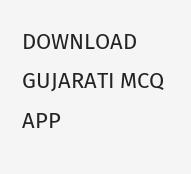DOWNLOAD GUJARATI MCQ APP